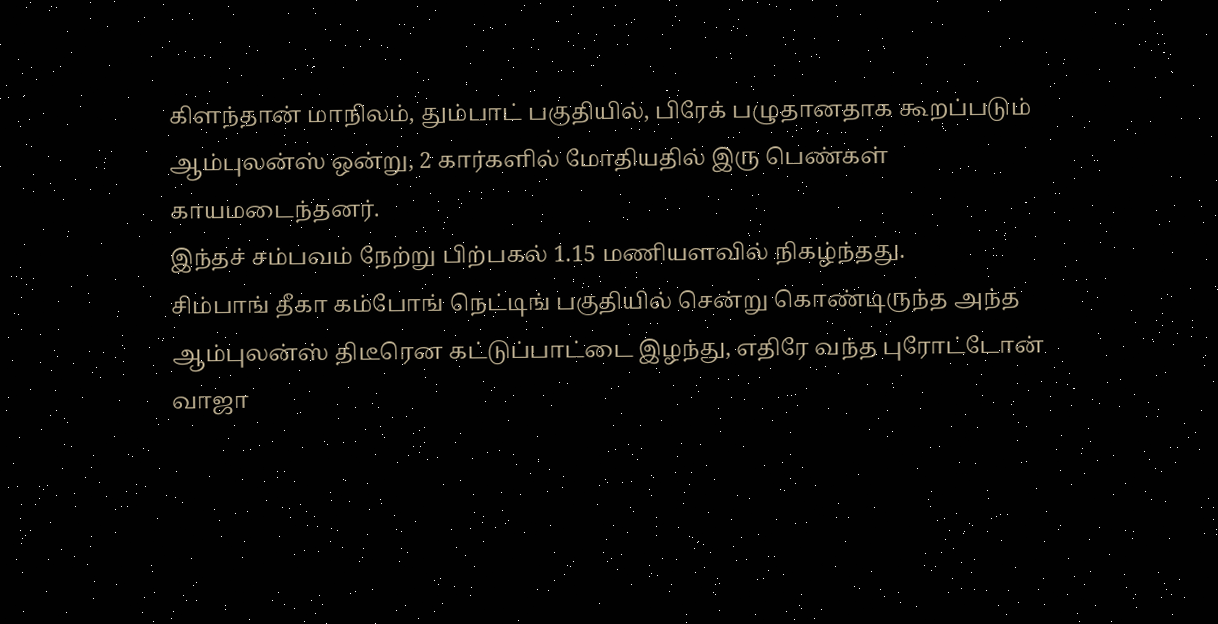கிளந்தான் மாநிலம், தும்பாட் பகுதியில், பிரேக் பழுதானதாக கூறப்படும் ஆம்புலன்ஸ் ஒன்று, 2 கார்களில் மோதியதில் இரு பெண்கள் காயமடைந்தனர்.
இந்தச் சம்பவம் நேற்று பிற்பகல் 1.15 மணியளவில் நிகழ்ந்தது.
சிம்பாங் தீகா கம்போங் நெட்டிங் பகுதியில் சென்று கொண்டிருந்த அந்த ஆம்புலன்ஸ் திடீரென கட்டுப்பாட்டை இழந்து, எதிரே வந்த புரோட்டோன் வாஜா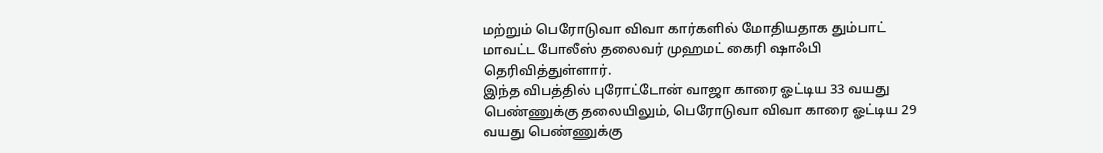மற்றும் பெரோடுவா விவா கார்களில் மோதியதாக தும்பாட் மாவட்ட போலீஸ் தலைவர் முஹமட் கைரி ஷாஃபி தெரிவித்துள்ளார்.
இந்த விபத்தில் புரோட்டோன் வாஜா காரை ஓட்டிய 33 வயது பெண்ணுக்கு தலையிலும், பெரோடுவா விவா காரை ஓட்டிய 29 வயது பெண்ணுக்கு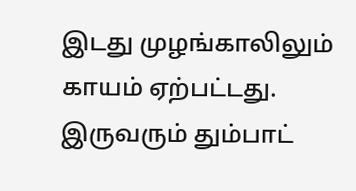இடது முழங்காலிலும் காயம் ஏற்பட்டது. இருவரும் தும்பாட்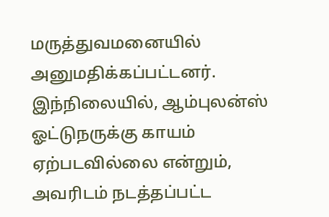மருத்துவமனையில் அனுமதிக்கப்பட்டனர்.
இந்நிலையில், ஆம்புலன்ஸ் ஓட்டுநருக்கு காயம் ஏற்படவில்லை என்றும், அவரிடம் நடத்தப்பட்ட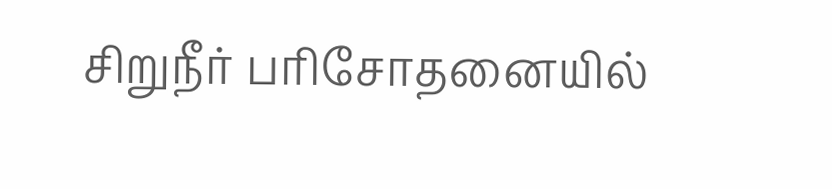சிறுநீர் பரிசோதனையில்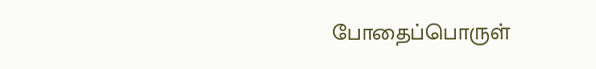போதைப்பொருள்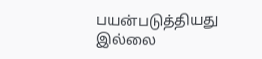பயன்படுத்தியது இல்லை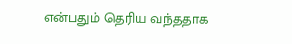என்பதும் தெரிய வந்ததாக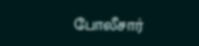போலீசார்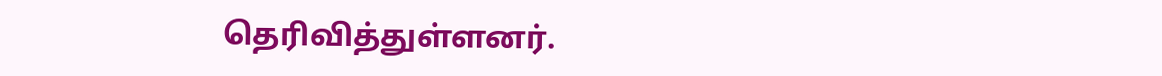தெரிவித்துள்ளனர்.